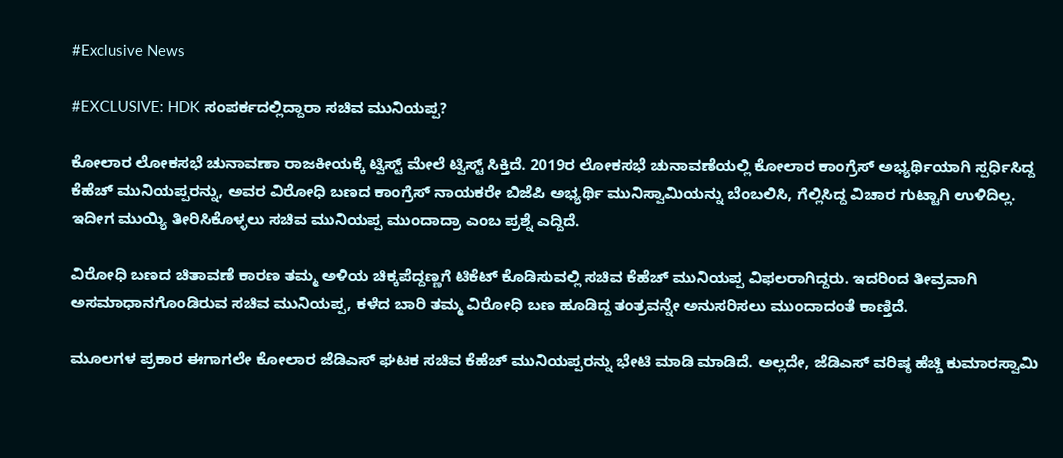#Exclusive News

#EXCLUSIVE: HDK ಸಂಪರ್ಕದಲ್ಲಿದ್ದಾರಾ ಸಚಿವ ಮುನಿಯಪ್ಪ?

ಕೋಲಾರ ಲೋಕಸಭೆ ಚುನಾವಣಾ ರಾಜಕೀಯಕ್ಕೆ ಟ್ವಿಸ್ಟ್ ಮೇಲೆ ಟ್ವಿಸ್ಟ್ ಸಿಕ್ತಿದೆ. 2019ರ ಲೋಕಸಭೆ ಚುನಾವಣೆಯಲ್ಲಿ ಕೋಲಾರ ಕಾಂಗ್ರೆಸ್ ಅಭ್ಯರ್ಥಿಯಾಗಿ ಸ್ಪರ್ಧಿಸಿದ್ದ ಕೆಹೆಚ್ ಮುನಿಯಪ್ಪರನ್ನು, ಅವರ ವಿರೋಧಿ ಬಣದ ಕಾಂಗ್ರೆಸ್ ನಾಯಕರೇ ಬಿಜೆಪಿ ಅಭ್ಯರ್ಥಿ ಮುನಿಸ್ವಾಮಿಯನ್ನು ಬೆಂಬಲಿಸಿ, ಗೆಲ್ಲಿಸಿದ್ದ ವಿಚಾರ ಗುಟ್ಟಾಗಿ ಉಳಿದಿಲ್ಲ. ಇದೀಗ ಮುಯ್ಯಿ ತೀರಿಸಿಕೊಳ್ಳಲು ಸಚಿವ ಮುನಿಯಪ್ಪ ಮುಂದಾದ್ರಾ ಎಂಬ ಪ್ರಶ್ನೆ ಎದ್ದಿದೆ.

ವಿರೋಧಿ ಬಣದ ಚಿತಾವಣೆ ಕಾರಣ ತಮ್ಮ ಅಳಿಯ ಚಿಕ್ಕಪೆದ್ದಣ್ಣಗೆ ಟಿಕೆಟ್ ಕೊಡಿಸುವಲ್ಲಿ ಸಚಿವ ಕೆಹೆಚ್ ಮುನಿಯಪ್ಪ ವಿಫಲರಾಗಿದ್ದರು. ಇದರಿಂದ ತೀವ್ರವಾಗಿ ಅಸಮಾಧಾನಗೊಂಡಿರುವ ಸಚಿವ ಮುನಿಯಪ್ಪ, ಕಳೆದ ಬಾರಿ ತಮ್ಮ ವಿರೋಧಿ ಬಣ ಹೂಡಿದ್ದ ತಂತ್ರವನ್ನೇ ಅನುಸರಿಸಲು ಮುಂದಾದಂತೆ ಕಾಣ್ತಿದೆ.

ಮೂಲಗಳ ಪ್ರಕಾರ ಈಗಾಗಲೇ ಕೋಲಾರ ಜೆಡಿಎಸ್ ಘಟಕ ಸಚಿವ ಕೆಹೆಚ್ ಮುನಿಯಪ್ಪರನ್ನು ಭೇಟಿ ಮಾಡಿ ಮಾಡಿದೆ. ಅಲ್ಲದೇ, ಜೆಡಿಎಸ್ ವರಿಷ್ಠ ಹೆಚ್ಡಿ ಕುಮಾರಸ್ವಾಮಿ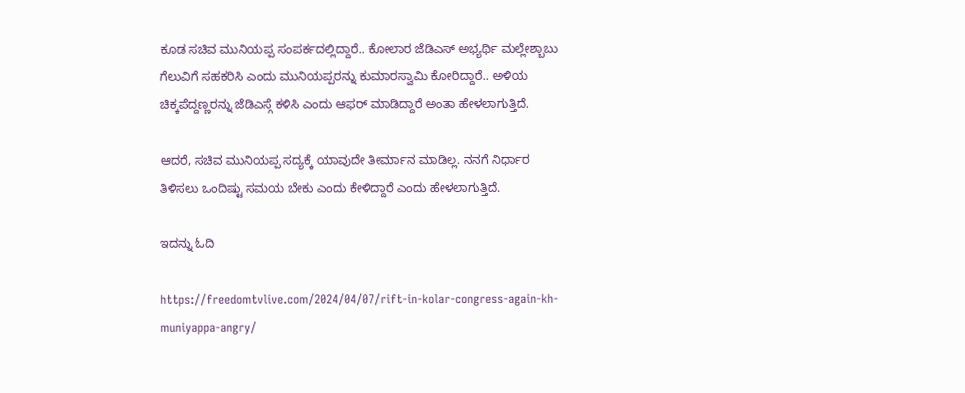ಕೂಡ ಸಚಿವ ಮುನಿಯಪ್ಪ ಸಂಪರ್ಕದಲ್ಲಿದ್ದಾರೆ.. ಕೋಲಾರ ಜೆಡಿಎಸ್ ಅಭ್ಯರ್ಥಿ ಮಲ್ಲೇಶ್ಬಾಬು ಗೆಲುವಿಗೆ ಸಹಕರಿಸಿ ಎಂದು ಮುನಿಯಪ್ಪರನ್ನು ಕುಮಾರಸ್ವಾಮಿ ಕೋರಿದ್ದಾರೆ.. ಅಳಿಯ ಚಿಕ್ಕಪೆದ್ದಣ್ಣರನ್ನು ಜೆಡಿಎಸ್ಗೆ ಕಳಿಸಿ ಎಂದು ಆಫರ್ ಮಾಡಿದ್ದಾರೆ ಅಂತಾ ಹೇಳಲಾಗುತ್ತಿದೆ.

ಆದರೆ, ಸಚಿವ ಮುನಿಯಪ್ಪ ಸದ್ಯಕ್ಕೆ ಯಾವುದೇ ತೀರ್ಮಾನ ಮಾಡಿಲ್ಲ. ನನಗೆ ನಿರ್ಧಾರ ತಿಳಿಸಲು ಒಂದಿಷ್ಟು ಸಮಯ ಬೇಕು ಎಂದು ಕೇಳಿದ್ದಾರೆ ಎಂದು ಹೇಳಲಾಗುತ್ತಿದೆ.

ಇದನ್ನು ಓದಿ

https://freedomtvlive.com/2024/04/07/rift-in-kolar-congress-again-kh-muniyappa-angry/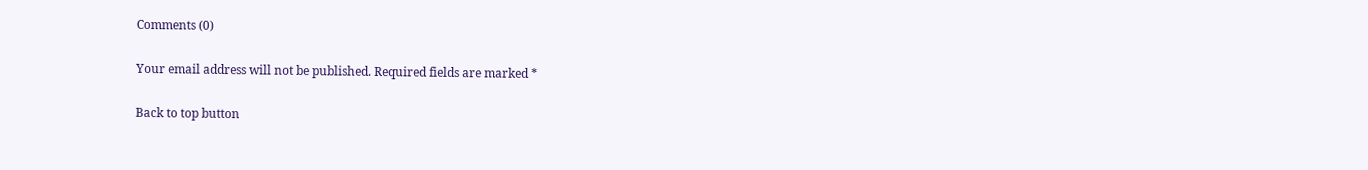Comments (0)

Your email address will not be published. Required fields are marked *

Back to top button